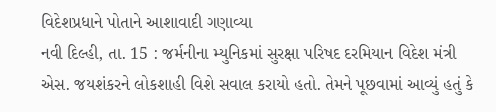વિદેશપ્રધાને પોતાને આશાવાદી ગણાવ્યા
નવી દિલ્હી, તા. 15 : જર્મનીના મ્યુનિકમાં સુરક્ષા પરિષદ દરમિયાન વિદેશ મંત્રી એસ. જયશંકરને લોકશાહી વિશે સવાલ કરાયો હતો. તેમને પૂછવામાં આવ્યું હતું કે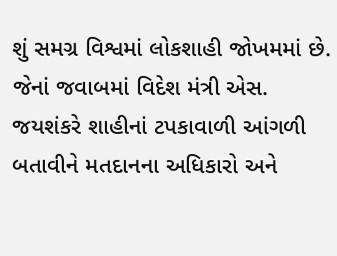શું સમગ્ર વિશ્વમાં લોકશાહી જોખમમાં છે. જેનાં જવાબમાં વિદેશ મંત્રી એસ. જયશંકરે શાહીનાં ટપકાવાળી આંગળી બતાવીને મતદાનના અધિકારો અને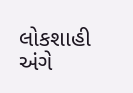લોકશાહી અંગે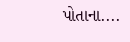પોતાના....